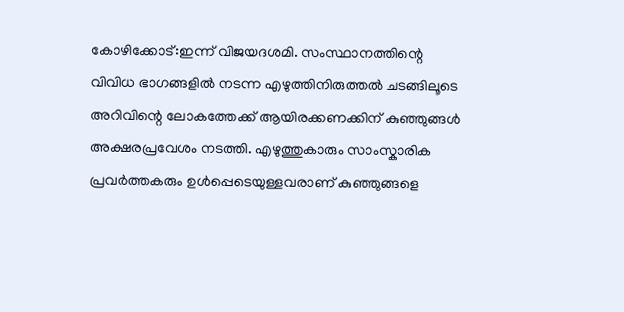കോഴിക്കോട്:ഇന്ന് വിജയദശമി. സംസ്ഥാനത്തിന്റെ വിവിധ ഭാഗങ്ങളിൽ നടന്ന എഴുത്തിനിരുത്തൽ ചടങ്ങിലൂടെ അറിവിന്റെ ലോകത്തേക്ക് ആയിരക്കണക്കിന് കുഞ്ഞുങ്ങൾ അക്ഷരപ്രവേശം നടത്തി. എഴുത്തുകാരും സാംസ്കാരിക പ്രവർത്തകരും ഉൾപ്പെടെയുള്ളവരാണ് കുഞ്ഞുങ്ങളെ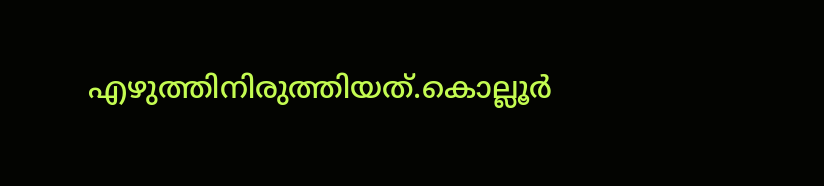എഴുത്തിനിരുത്തിയത്.കൊല്ലൂർ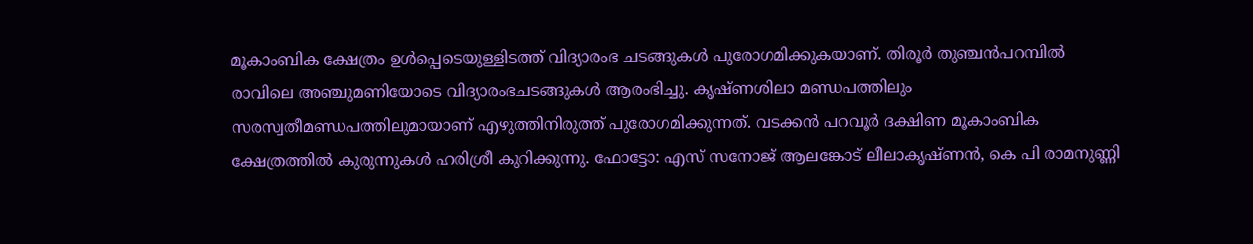മൂകാംബിക ക്ഷേത്രം ഉൾപ്പെടെയുള്ളിടത്ത് വിദ്യാരംഭ ചടങ്ങുകൾ പുരോഗമിക്കുകയാണ്. തിരൂർ തുഞ്ചൻപറമ്പിൽ രാവിലെ അഞ്ചുമണിയോടെ വിദ്യാരംഭചടങ്ങുകൾ ആരംഭിച്ചു. കൃഷ്ണശിലാ മണ്ഡപത്തിലും സരസ്വതീമണ്ഡപത്തിലുമായാണ് എഴുത്തിനിരുത്ത് പുരോഗമിക്കുന്നത്. വടക്കൻ പറവൂർ ദക്ഷിണ മൂകാംബിക ക്ഷേത്രത്തിൽ കുരുന്നുകൾ ഹരിശ്രീ കുറിക്കുന്നു. ഫോട്ടോ: എസ് സനോജ് ആലങ്കോട് ലീലാകൃഷ്ണൻ, കെ പി രാമനുണ്ണി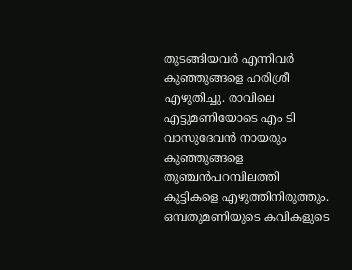തുടങ്ങിയവർ എന്നിവർ കുഞ്ഞുങ്ങളെ ഹരിശ്രീ എഴുതിച്ചു. രാവിലെ എട്ടുമണിയോടെ എം ടി വാസുദേവൻ നായരും കുഞ്ഞുങ്ങളെ തുഞ്ചൻപറമ്പിലത്തി കുട്ടികളെ എഴുത്തിനിരുത്തും. ഒമ്പതുമണിയുടെ കവികളുടെ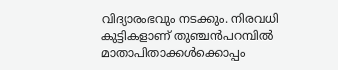വിദ്യാരംഭവും നടക്കും. നിരവധി കുട്ടികളാണ് തുഞ്ചൻപറമ്പിൽ മാതാപിതാക്കൾക്കൊപ്പം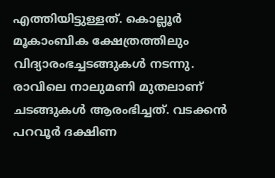എത്തിയിട്ടുള്ളത്. കൊല്ലൂർ മൂകാംബിക ക്ഷേത്രത്തിലും വിദ്യാരംഭച്ചടങ്ങുകൾ നടന്നു. രാവിലെ നാലുമണി മുതലാണ് ചടങ്ങുകൾ ആരംഭിച്ചത്. വടക്കൻ പറവൂർ ദക്ഷിണ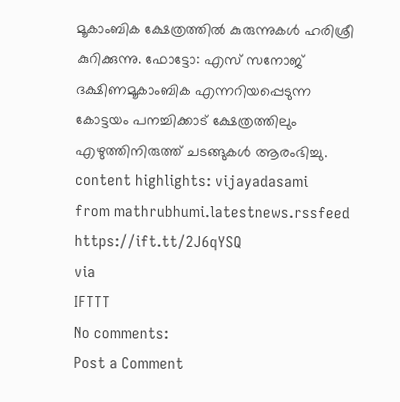മൂകാംബിക ക്ഷേത്രത്തിൽ കുരുന്നുകൾ ഹരിശ്രീ കുറിക്കുന്നു. ഫോട്ടോ: എസ് സനോജ് ദക്ഷിണമൂകാംബിക എന്നറിയപ്പെടുന്ന കോട്ടയം പനച്ചിക്കാട് ക്ഷേത്രത്തിലും എഴുത്തിനിരുത്ത് ചടങ്ങുകൾ ആരംഭിച്ചു. content highlights: vijayadasami
from mathrubhumi.latestnews.rssfeed https://ift.tt/2J6qYSQ
via
IFTTT
No comments:
Post a Comment